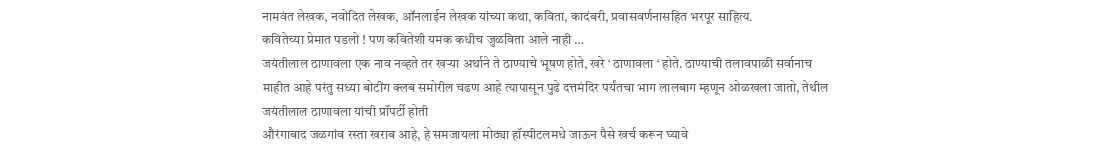नामवंत लेखक, नवोदित लेखक, ऑनलाईन लेखक यांच्या कथा, कविता, कादंबरी, प्रवासवर्णनासहित भरपूर साहित्य.
कवितेच्या प्रेमात पडलो ! पण कवितेशी यमक कधीच जुळविता आले नाही …
जयंतीलाल ठाणावला एक नाव नव्हते तर खऱ्या अर्थाने ते ठाण्याचे भूषण होते, खरे ‘ ठाणावला ‘ होते. ठाण्याची तलावपाळी सर्वानाच माहीत आहे परंतु सध्या बोटींग क्लब समोरील चढण आहे त्यापासून पुढे दत्तमंदिर पर्यंतचा भाग लालबाग म्हणून ओळखला जातो, तेथील जयंतीलाल ठाणावला यांची प्रॉपर्टी होती
औरंगाबाद जळगांव रस्ता खराब आहे, हे समजायला मोठ्या हॉस्पीटलमधे जाऊन पैसे खर्च करून घ्यावे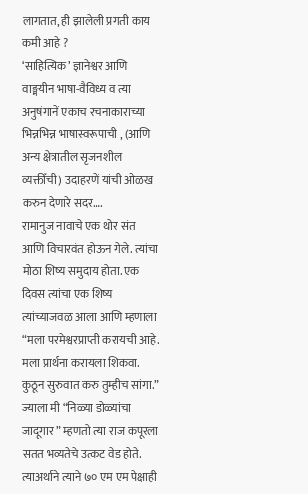लागतात, ही झालेली प्रगती काय कमी आहे ?
‘साहित्यिक’ ज्ञानेश्वर आणि वाङ्मयीन भाषा-वैविध्य व त्या अनुषंगानें एकाच रचनाकाराच्या भिन्नभिन्न भाषास्वरूपाची , (आणि अन्य क्षेत्रातील सृजनशील व्यक्तीँची) उदाहरणें यांची ओळख करुन देणारे सदर….
रामानुज नावाचे एक थोर संत आणि विचारवंत होऊन गेले. त्यांचा मोठा शिष्य समुदाय होता. एक दिवस त्यांचा एक शिष्य त्यांच्याजवळ आला आणि म्हणाला “मला परमेश्वरप्राप्ती करायची आहे. मला प्रार्थना करायला शिकवा. कुठून सुरुवात करु तुम्हीच सांगा.”
ज्याला मी “निळ्या डोळ्यांचा जादूगार ” म्हणतो त्या राज कपूरला सतत भव्यतेचे उत्कट वेड होते. त्याअर्थाने त्याने ७० एम एम पेक्षाही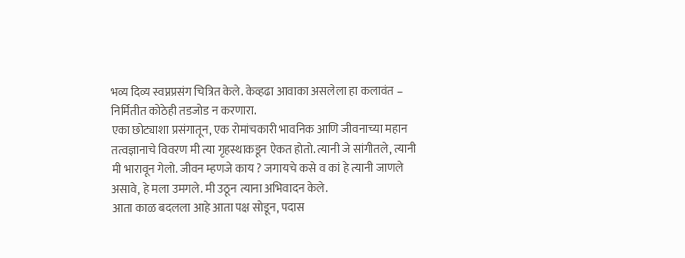भव्य दिव्य स्वप्नप्रसंग चित्रित केले. केव्हढा आवाका असलेला हा कलावंत – निर्मितीत कोठेही तडजोड न करणारा.
एका छोट्याशा प्रसंगातून, एक रोमांचकारी भावनिक आणि जीवनाच्या महान तत्वज्ञानाचे विवरण मी त्या गृहस्थाकडून ऐकत होतो. त्यानी जे सांगीतले, त्यानी मी भारावून गेलो. जीवन म्हणजे काय ? जगायचे कसे व कां हे त्यानी जाणले असावे, हे मला उमगले. मी उठून त्याना अभिवादन केले.
आता काळ बदलला आहे आता पक्ष सोडून, पदास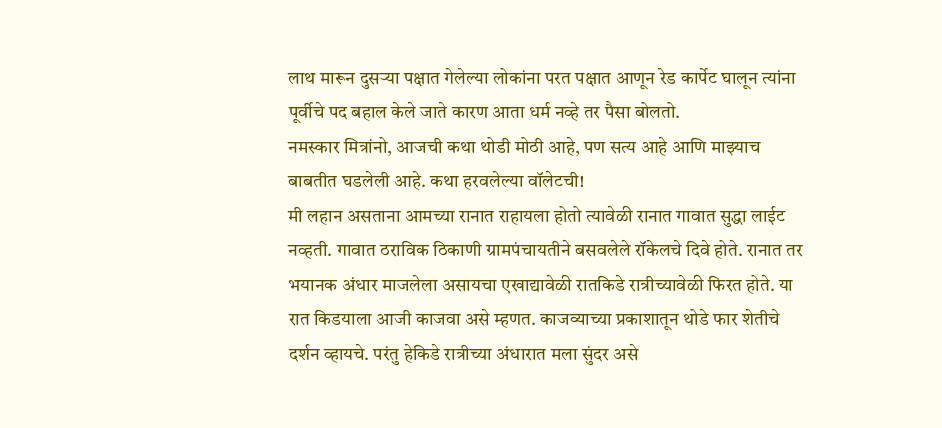लाथ मारून दुसऱ्या पक्षात गेलेल्या लोकांना परत पक्षात आणून रेड कार्पेट घालून त्यांना पूर्वीचे पद बहाल केले जाते कारण आता धर्म नव्हे तर पैसा बोलतो.
नमस्कार मित्रांनो, आजची कथा थोडी मोठी आहे, पण सत्य आहे आणि माझ्याच बाबतीत घडलेली आहे. कथा हरवलेल्या वॉलेटची!
मी लहान असताना आमच्या रानात राहायला होतो त्यावेळी रानात गावात सुद्धा लाईट नव्हती. गावात ठराविक ठिकाणी ग्रामपंचायतीने बसवलेले रॉकेलचे दिवे होते. रानात तर भयानक अंधार माजलेला असायचा एखाद्यावेळी रातकिडे रात्रीच्यावेळी फिरत होते. या रात किडयाला आजी काजवा असे म्हणत. काजव्याच्या प्रकाशातून थोडे फार शेतीचे दर्शन व्हायचे. परंतु हेकिडे रात्रीच्या अंधारात मला सुंदर असे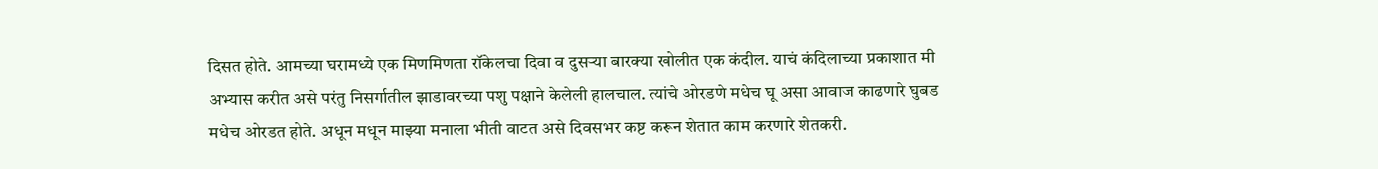दिसत होते. आमच्या घरामध्ये एक मिणमिणता रॉकेलचा दिवा व दुसऱ्या बारक्या खोलीत एक कंदील. याचं कंदिलाच्या प्रकाशात मी अभ्यास करीत असे परंतु निसर्गातील झाडावरच्या पशु पक्षाने केलेली हालचाल. त्यांचे ओरडणे मधेच घू असा आवाज काढणारे घुबड मधेच ओरडत होते. अधून मधून माझ्या मनाला भीती वाटत असे दिवसभर कष्ट करून शेतात काम करणारे शेतकरी.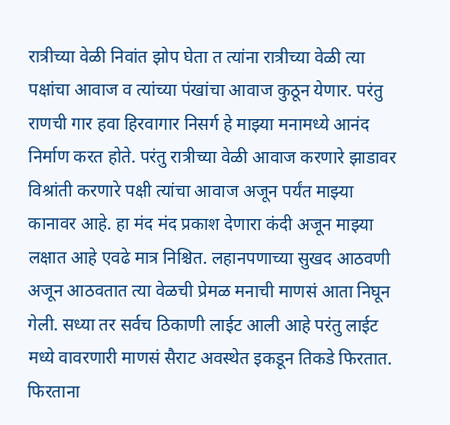रात्रीच्या वेळी निवांत झोप घेता त त्यांना रात्रीच्या वेळी त्या पक्षांचा आवाज व त्यांच्या पंखांचा आवाज कुठून येणार. परंतु राणची गार हवा हिरवागार निसर्ग हे माझ्या मनामध्ये आनंद निर्माण करत होते. परंतु रात्रीच्या वेळी आवाज करणारे झाडावर विश्रांती करणारे पक्षी त्यांचा आवाज अजून पर्यंत माझ्या कानावर आहे. हा मंद मंद प्रकाश देणारा कंदी अजून माझ्या लक्षात आहे एवढे मात्र निश्चित. लहानपणाच्या सुखद आठवणी अजून आठवतात त्या वेळची प्रेमळ मनाची माणसं आता निघून गेली. सध्या तर सर्वच ठिकाणी लाईट आली आहे परंतु लाईट मध्ये वावरणारी माणसं सैराट अवस्थेत इकडून तिकडे फिरतात. फिरताना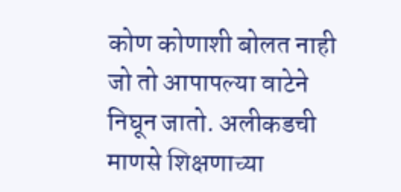कोण कोणाशी बोलत नाही जो तो आपापल्या वाटेने निघून जातो. अलीकडची माणसे शिक्षणाच्या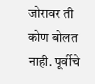जोरावर ती कोण बोलत नाही. पूर्वीचे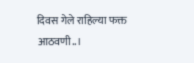दिवस गेले राहिल्या फक्त आठवणी..।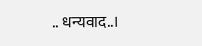.. धन्यवाद..।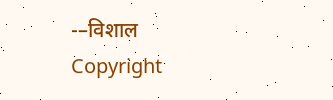-–विशाल
Copyright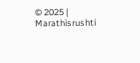© 2025 | Marathisrushti